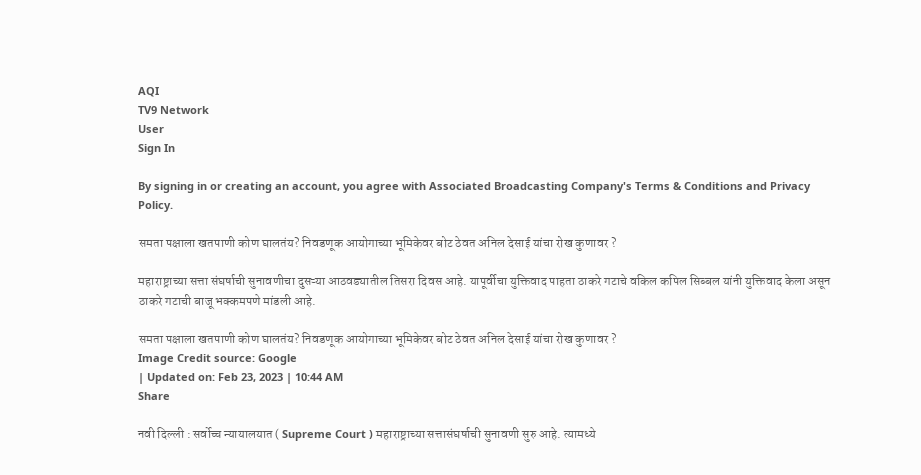AQI
TV9 Network
User
Sign In

By signing in or creating an account, you agree with Associated Broadcasting Company's Terms & Conditions and Privacy Policy.

समता पक्षाला खतपाणी कोण घालतंय? निवडणूक आयोगाच्या भूमिकेवर बोट ठेवत अनिल देसाई यांचा रोख कुणावर ?

महाराष्ट्राच्या सत्ता संघर्षाची सुनावणीचा दुसऱ्या आठवड्यातील तिसरा दिवस आहे. यापूर्वीचा युक्तिवाद पाहता ठाकरे गटाचे वकिल कपिल सिब्बल यांनी युक्तिवाद केला असून ठाकरे गटाची बाजू भक्कमपणे मांडली आहे.

समता पक्षाला खतपाणी कोण घालतंय? निवडणूक आयोगाच्या भूमिकेवर बोट ठेवत अनिल देसाई यांचा रोख कुणावर ?
Image Credit source: Google
| Updated on: Feb 23, 2023 | 10:44 AM
Share

नवी दिल्ली : सर्वोच्च न्यायालयात ( Supreme Court ) महाराष्ट्राच्या सत्तासंघर्षाची सुनावणी सुरु आहे. त्यामध्ये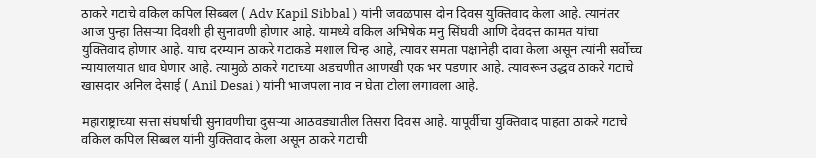ठाकरे गटाचे वकिल कपिल सिब्बल ( Adv Kapil Sibbal ) यांनी जवळपास दोन दिवस युक्तिवाद केला आहे. त्यानंतर आज पुन्हा तिसऱ्या दिवशी ही सुनावणी होणार आहे. यामध्ये वकिल अभिषेक मनु सिंघवी आणि देवदत्त कामत यांचा युक्तिवाद होणार आहे. याच दरम्यान ठाकरे गटाकडे मशाल चिन्ह आहे, त्यावर समता पक्षानेही दावा केला असून त्यांनी सर्वोच्च न्यायालयात धाव घेणार आहे. त्यामुळे ठाकरे गटाच्या अडचणीत आणखी एक भर पडणार आहे. त्यावरून उद्धव ठाकरे गटाचे खासदार अनिल देसाई ( Anil Desai ) यांनी भाजपला नाव न घेता टोला लगावला आहे.

महाराष्ट्राच्या सत्ता संघर्षाची सुनावणीचा दुसऱ्या आठवड्यातील तिसरा दिवस आहे. यापूर्वीचा युक्तिवाद पाहता ठाकरे गटाचे वकिल कपिल सिब्बल यांनी युक्तिवाद केला असून ठाकरे गटाची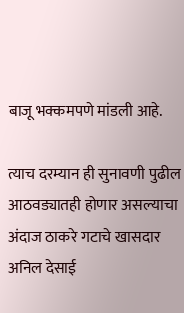बाजू भक्कमपणे मांडली आहे.

त्याच दरम्यान ही सुनावणी पुढील आठवड्यातही होणार असल्याचा अंदाज ठाकरे गटाचे खासदार अनिल देसाई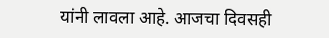यांनी लावला आहे. आजचा दिवसही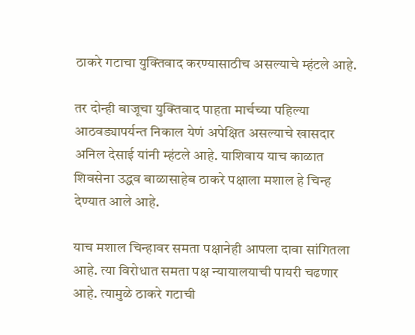ठाकरे गटाचा युक्तिवाद करण्यासाठीच असल्याचे म्हंटले आहे.

तर दोन्ही बाजूचा युक्तिवाद पाहता मार्चच्या पहिल्या आठवड्यापर्यन्त निकाल येणं अपेक्षित असल्याचे खासदार अनिल देसाई यांनी म्हंटले आहे. याशिवाय याच काळात शिवसेना उद्धव बाळासाहेब ठाकरे पक्षाला मशाल हे चिन्ह देण्यात आले आहे.

याच मशाल चिन्हावर समता पक्षानेही आपला दावा सांगितला आहे. त्या विरोधात समता पक्ष न्यायालयाची पायरी चढणार आहे. त्यामुळे ठाकरे गटाची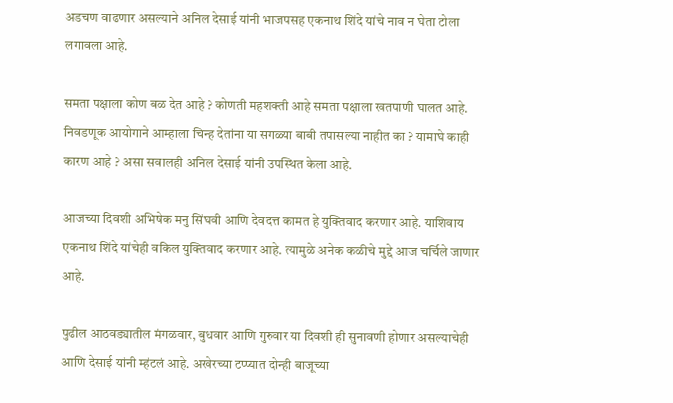अडचण वाढणार असल्याने अनिल देसाई यांनी भाजपसह एकनाथ शिंदे यांचे नाव न घेता टोला लगावला आहे.

समता पक्षाला कोण बळ देत आहे ? कोणती महशक्ती आहे समता पक्षाला खतपाणी घालत आहे. निवडणूक आयोगाने आम्हाला चिन्ह देतांना या सगळ्या बाबी तपासल्या नाहीत का ? यामाघे काही कारण आहे ? असा सवालही अनिल देसाई यांनी उपस्थित केला आहे.

आजच्या दिवशी अभिषेक मनु सिंघवी आणि देवदत्त कामत हे युक्तिवाद करणार आहे. याशिवाय एकनाथ शिंदे यांचेही वकिल युक्तिवाद करणार आहे. त्यामुळे अनेक कळीचे मुद्दे आज चर्चिले जाणार आहे.

पुढील आठवड्यातील मंगळवार, बुधवार आणि गुरुवार या दिवशी ही सुनावणी होणार असल्याचेही आणि देसाई यांनी म्हंटलं आहे. अखेरच्या टप्प्यात दोन्ही बाजूच्या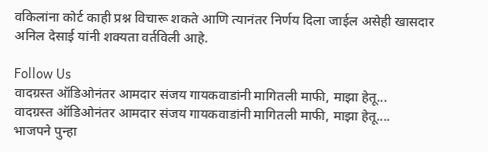वकिलांना कोर्ट काही प्रश्न विचारू शकते आणि त्यानंतर निर्णय दिला जाईल असेही खासदार अनिल देसाई यांनी शक्यता वर्तविली आहे.

Follow Us
वादग्रस्त ऑडिओनंतर आमदार संजय गायकवाडांनी मागितली माफी, माझा हेतू...
वादग्रस्त ऑडिओनंतर आमदार संजय गायकवाडांनी मागितली माफी, माझा हेतू....
भाजपने पुन्हा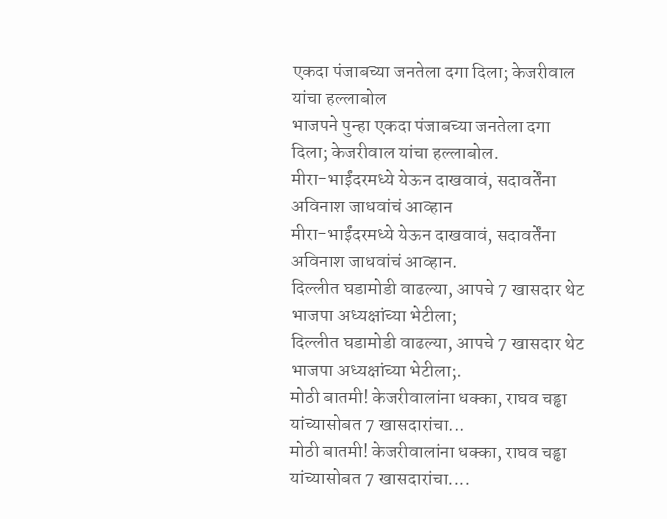एकदा पंजाबच्या जनतेला दगा दिला; केजरीवाल यांचा हल्लाबोल
भाजपने पुन्हा एकदा पंजाबच्या जनतेला दगा दिला; केजरीवाल यांचा हल्लाबोल.
मीरा-भाईंदरमध्ये येऊन दाखवावं, सदावर्तेंना अविनाश जाधवांचं आव्हान
मीरा-भाईंदरमध्ये येऊन दाखवावं, सदावर्तेंना अविनाश जाधवांचं आव्हान.
दिल्लीत घडामोडी वाढल्या, आपचे 7 खासदार थेट भाजपा अध्यक्षांच्या भेटीला;
दिल्लीत घडामोडी वाढल्या, आपचे 7 खासदार थेट भाजपा अध्यक्षांच्या भेटीला;.
मोठी बातमी! केजरीवालांना धक्का, राघव चड्ढा यांच्यासोबत 7 खासदारांचा...
मोठी बातमी! केजरीवालांना धक्का, राघव चड्ढा यांच्यासोबत 7 खासदारांचा....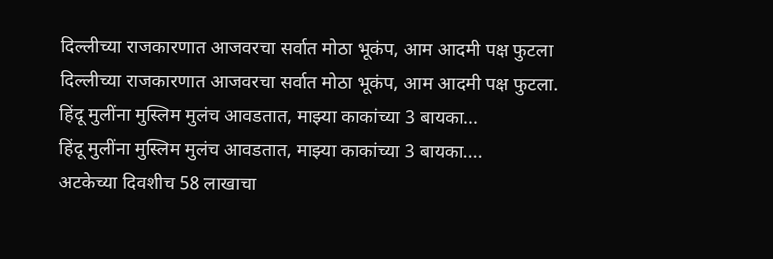दिल्लीच्या राजकारणात आजवरचा सर्वात मोठा भूकंप, आम आदमी पक्ष फुटला
दिल्लीच्या राजकारणात आजवरचा सर्वात मोठा भूकंप, आम आदमी पक्ष फुटला.
हिंदू मुलींना मुस्लिम मुलंच आवडतात, माझ्या काकांच्या 3 बायका...
हिंदू मुलींना मुस्लिम मुलंच आवडतात, माझ्या काकांच्या 3 बायका....
अटकेच्या दिवशीच 58 लाखाचा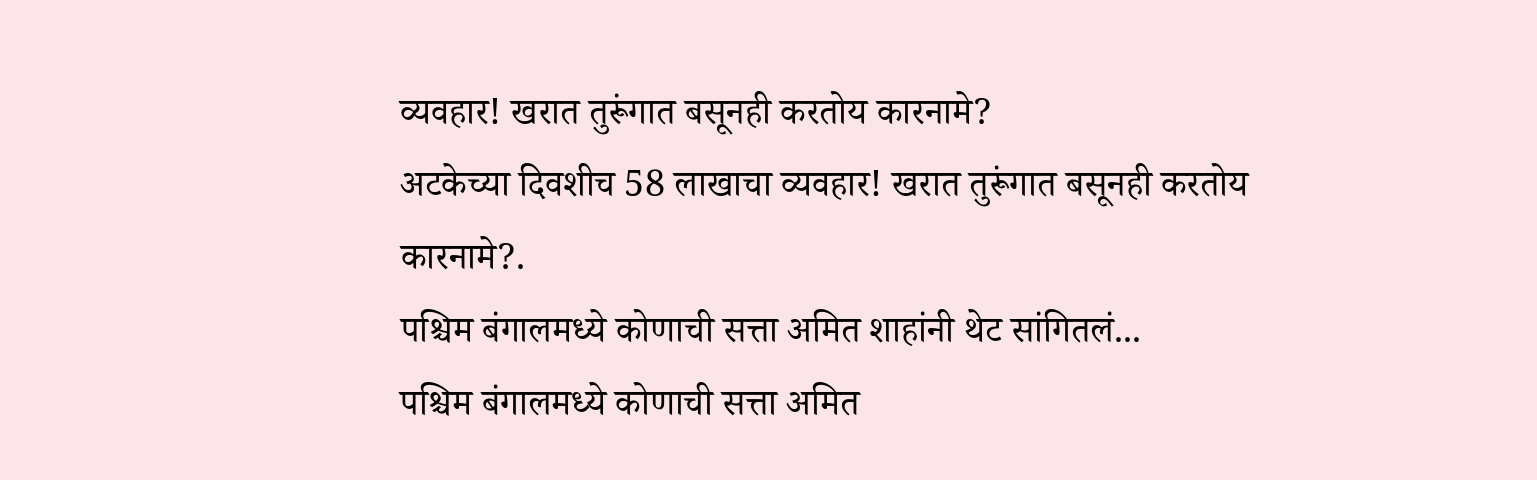व्यवहार! खरात तुरूंगात बसूनही करतोय कारनामे?
अटकेच्या दिवशीच 58 लाखाचा व्यवहार! खरात तुरूंगात बसूनही करतोय कारनामे?.
पश्चिम बंगालमध्ये कोणाची सत्ता अमित शाहांनी थेट सांगितलं...
पश्चिम बंगालमध्ये कोणाची सत्ता अमित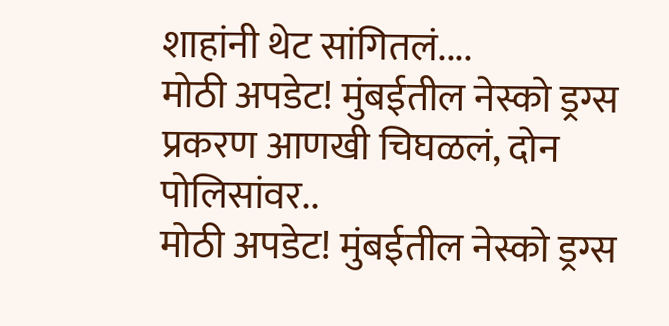शाहांनी थेट सांगितलं....
मोठी अपडेट! मुंबईतील नेस्को ड्रग्स प्रकरण आणखी चिघळलं, दोन पोलिसांवर..
मोठी अपडेट! मुंबईतील नेस्को ड्रग्स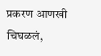प्रकरण आणखी चिघळलं,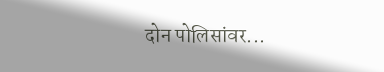दोन पोलिसांवर...